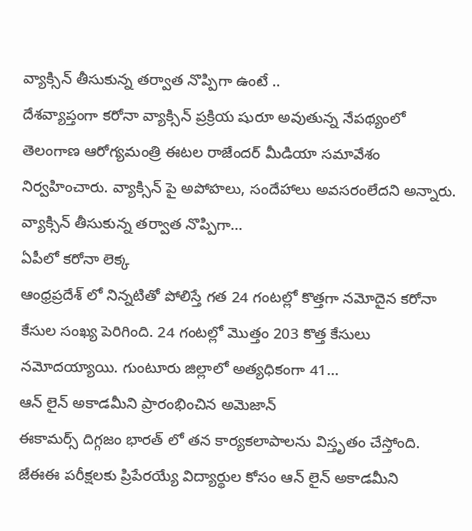వ్యాక్సిన్ తీసుకున్న తర్వాత నొప్పిగా ఉంటే ..
దేశవ్యాప్తంగా కరోనా వ్యాక్సిన్ ప్రక్రియ షురూ అవుతున్న నేపథ్యంలో తెలంగాణ ఆరోగ్యమంత్రి ఈటల రాజేందర్ మీడియా సమావేశం నిర్వహించారు. వ్యాక్సిన్ పై అపోహలు, సందేహాలు అవసరంలేదని అన్నారు. వ్యాక్సిన్ తీసుకున్న తర్వాత నొప్పిగా...
ఏపీలో కరోనా లెక్క
ఆంధ్రప్రదేశ్ లో నిన్నటితో పోలిస్తే గత 24 గంటల్లో కొత్తగా నమోదైన కరోనా కేసుల సంఖ్య పెరిగింది. 24 గంటల్లో మొత్తం 203 కొత్త కేసులు నమోదయ్యాయి. గుంటూరు జిల్లాలో అత్యధికంగా 41...
ఆన్ లైన్ అకాడమీని ప్రారంభించిన అమెజాన్
ఈకామర్స్ దిగ్గజం భారత్ లో తన కార్యకలాపాలను విస్తృతం చేస్తోంది. జేఈఈ పరీక్షలకు ప్రిపేరయ్యే విద్యార్థుల కోసం ఆన్ లైన్ అకాడమీని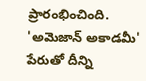ప్రారంభించింది. 'అమెజాన్ అకాడమీ' పేరుతో దీన్ని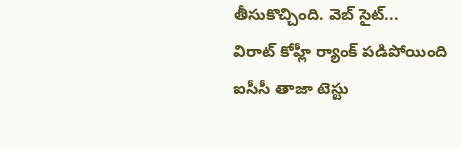తీసుకొచ్చింది. వెబ్ సైట్...
విరాట్ కోహ్లీ ర్యాంక్ పడిపోయింది
ఐసీసీ తాజా టెస్టు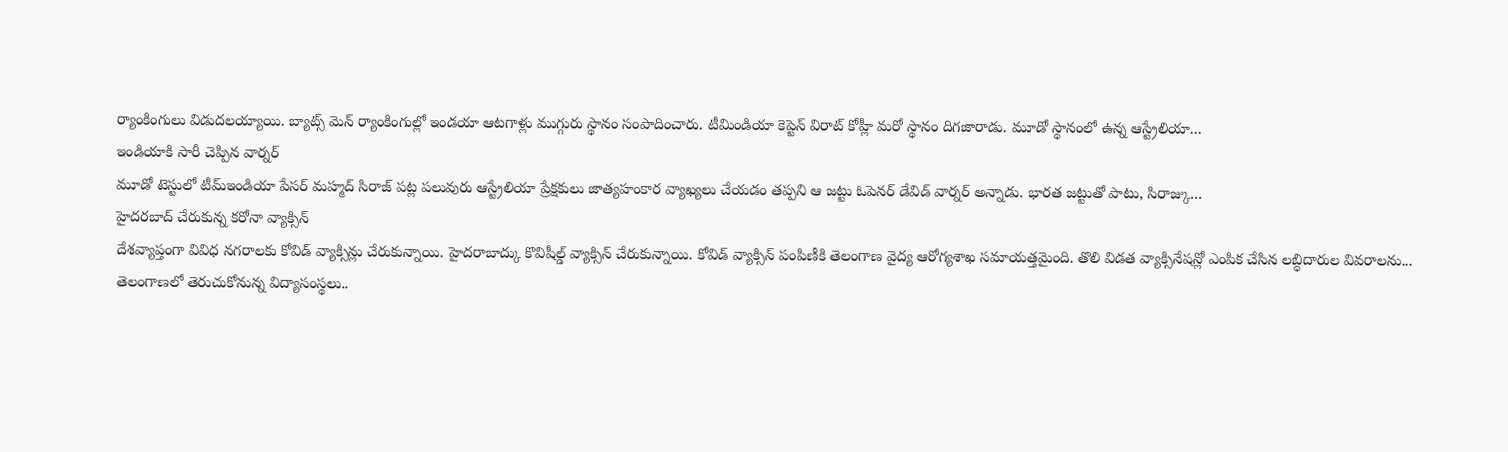ర్యాంకింగులు విడుదలయ్యాయి. బ్యాట్స్ మెన్ ర్యాంకింగుల్లో ఇండయా ఆటగాళ్లు ముగ్గురు స్థానం సంపాదించారు. టీమిండియా కెప్టెన్ విరాట్ కోహ్లీ మరో స్థానం దిగజారాడు. మూడో స్థానంలో ఉన్న ఆస్ట్రేలియా...
ఇండియాకి సారీ చెప్పిన వార్నర్
మూడో టెస్టులో టీమ్ఇండియా పేసర్ మహ్మద్ సిరాజ్ పట్ల పలువురు ఆస్ట్రేలియా ప్రేక్షకులు జాత్యహంకార వ్యాఖ్యలు చేయడం తప్పని ఆ జట్టు ఓపెనర్ డేవిడ్ వార్నర్ అన్నాడు. భారత జట్టుతో పాటు, సిరాజ్కు...
హైదరబాద్ చేరుకున్న కరోనా వ్యాక్సిన్
దేశవ్యాప్తంగా వివిధ నగరాలకు కోవిడ్ వ్యాక్సిన్లు చేరుకున్నాయి. హైదరాబాద్కు కొవిషీల్డ్ వ్యాక్సిన్ చేరుకున్నాయి. కోవిడ్ వ్యాక్సిన్ పంపిణీకి తెలంగాణ వైద్య ఆరోగ్యశాఖ సమాయత్తమైంది. తొలి విడత వ్యాక్సినేషన్లో ఎంపిక చేసిన లబ్ధిదారుల వివరాలను...
తెలంగాణలో తెరుచుకోనున్న విద్యాసంస్థలు..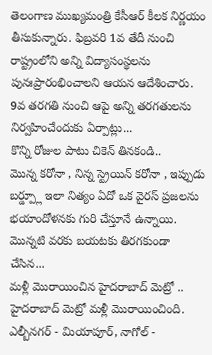తెలంగాణ ముఖ్యమంత్రి కేసీఆర్ కీలక నిర్ణయం తీసుకున్నారు. ఫిబ్రవరి 1వ తేదీ నుంచి రాష్ట్రంలోని అన్ని విద్యాసంస్థలను పునఃప్రారంభించాలని ఆయన ఆదేశించారు. 9వ తరగతి నుంచి ఆపై అన్ని తరగతులను నిర్వహించేందుకు ఏర్పాట్లు...
కొన్ని రోజుల పాటు చికెన్ తినకండి..
మొన్న కరోనా , నిన్న స్ట్రెయిన్ కరోనా , ఇప్పుడు బర్డ్ప్లూ ఇలా నిత్యం ఏదో ఒక వైరస్ ప్రజలను భయాందోళనకు గురి చేస్తూనే ఉన్నాయి. మొన్నటి వరకు బయటకు తిరగకుండా చేసిన...
మళ్లీ మొరాయించిన హైదరాబాద్ మెట్రో ..
హైదరాబాద్ మెట్రో మళ్లీ మొరాయించింది. ఎల్బీనగర్ - మియాపూర్, నాగోల్ -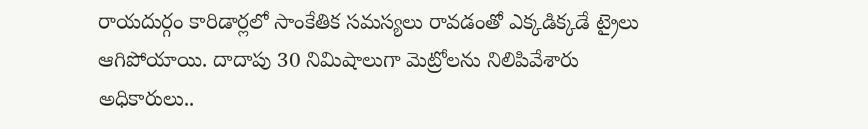రాయదుర్గం కారిడార్లలో సాంకేతిక సమస్యలు రావడంతో ఎక్కడిక్కడే ట్రైలు ఆగిపోయాయి. దాదాపు 30 నిమిషాలుగా మెట్రోలను నిలిపివేశారు అధికారులు..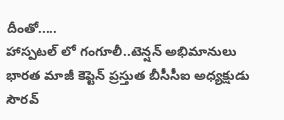దీంతో.....
హాస్పటల్ లో గంగూలీ..టెన్షన్ అభిమానులు
భారత మాజీ కెప్టెన్ ప్రస్తుత బీసీసీఐ అధ్యక్షుడు సౌరవ్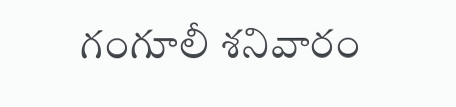గంగూలీ శనివారం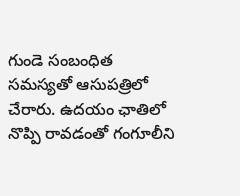గుండె సంబంధిత సమస్యతో ఆసుపత్రిలో చేరారు. ఉదయం ఛాతిలో నొప్పి రావడంతో గంగూలీని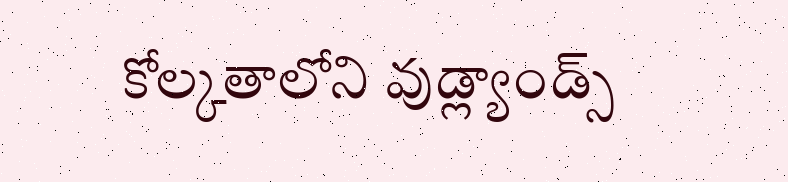కోల్కతాలోని వుడ్ల్యాండ్స్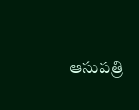ఆసుపత్రి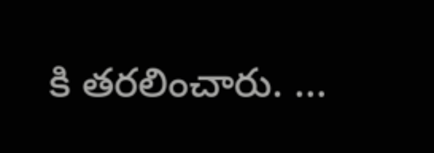కి తరలించారు. ...